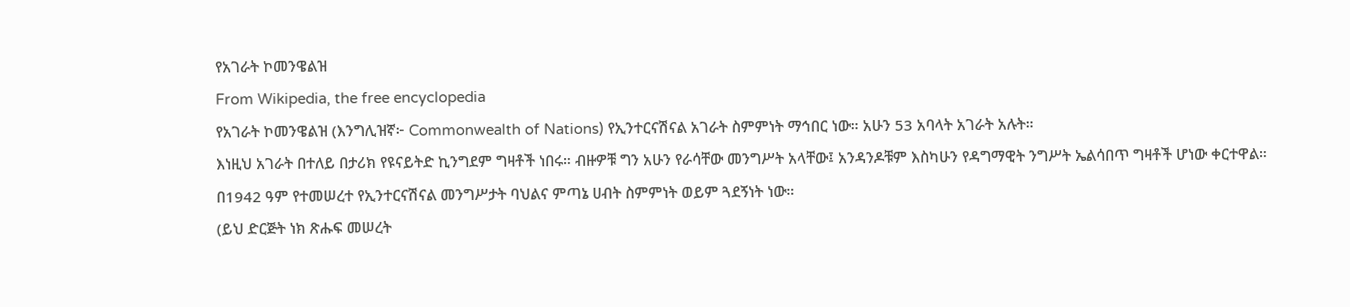የአገራት ኮመንዌልዝ
From Wikipedia, the free encyclopedia
የአገራት ኮመንዌልዝ (እንግሊዝኛ፦ Commonwealth of Nations) የኢንተርናሽናል አገራት ስምምነት ማኅበር ነው። አሁን 53 አባላት አገራት አሉት።
እነዚህ አገራት በተለይ በታሪክ የዩናይትድ ኪንግደም ግዛቶች ነበሩ። ብዙዎቹ ግን አሁን የራሳቸው መንግሥት አላቸው፤ አንዳንዶቹም እስካሁን የዳግማዊት ንግሥት ኤልሳበጥ ግዛቶች ሆነው ቀርተዋል።
በ1942 ዓም የተመሠረተ የኢንተርናሽናል መንግሥታት ባህልና ምጣኔ ሀብት ስምምነት ወይም ጓደኝነት ነው።
(ይህ ድርጅት ነክ ጽሑፍ መሠረት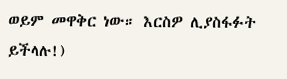ወይም መዋቅር ነው። እርስዎ ሊያስፋፉት ይችላሉ!)